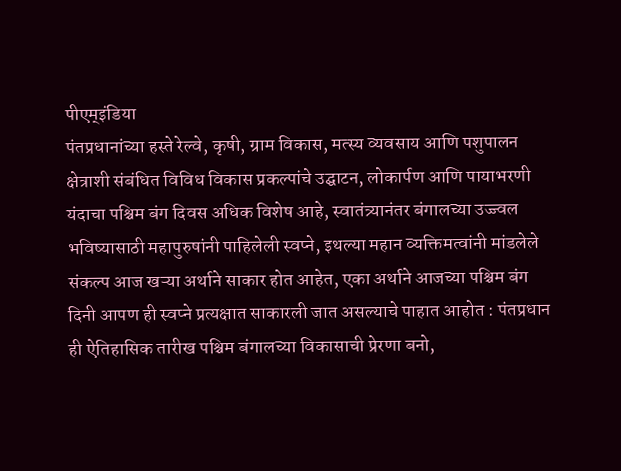पीएम्इंडिया
पंतप्रधानांच्या हस्ते रेल्वे, कृषी, ग्राम विकास, मत्स्य व्यवसाय आणि पशुपालन क्षेत्राशी संबंधित विविध विकास प्रकल्पांचे उद्घाटन, लोकार्पण आणि पायाभरणी
यंदाचा पश्चिम बंग दिवस अधिक विशेष आहे, स्वातंत्र्यानंतर बंगालच्या उज्ज्वल भविष्यासाठी महापुरुषांनी पाहिलेली स्वप्ने, इथल्या महान व्यक्तिमत्वांनी मांडलेले संकल्प आज खऱ्या अर्थाने साकार होत आहेत, एका अर्थाने आजच्या पश्चिम बंग दिनी आपण ही स्वप्ने प्रत्यक्षात साकारली जात असल्याचे पाहात आहोत : पंतप्रधान
ही ऐतिहासिक तारीख पश्चिम बंगालच्या विकासाची प्रेरणा बनो,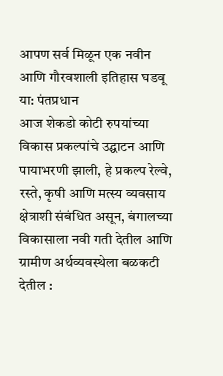आपण सर्व मिळून एक नवीन आणि गौरवशाली इतिहास घडवू या: पंतप्रधान
आज शेकडो कोटी रुपयांच्या विकास प्रकल्पांचे उद्घाटन आणि पायाभरणी झाली, हे प्रकल्प रेल्वे, रस्ते, कृषी आणि मत्स्य व्यवसाय क्षेत्राशी संबंधित असून, बंगालच्या विकासाला नवी गती देतील आणि ग्रामीण अर्थव्यवस्थेला बळकटी देतील :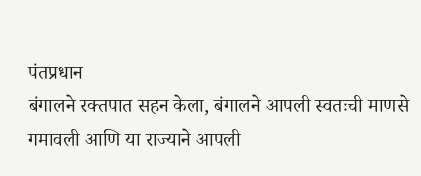पंतप्रधान
बंगालने रक्तपात सहन केला, बंगालने आपली स्वतःची माणसे गमावली आणि या राज्याने आपली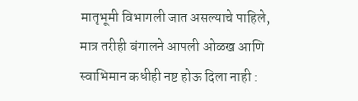मातृभूमी विभागली जात असल्याचे पाहिले, मात्र तरीही बंगालने आपली ओळख आणि स्वाभिमान कधीही नष्ट होऊ दिला नाही :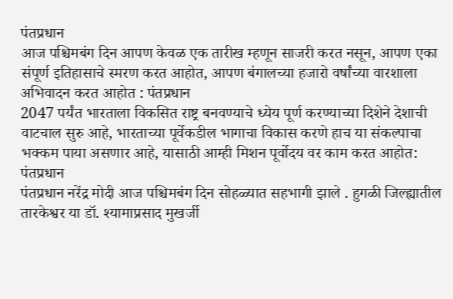पंतप्रधान
आज पश्चिमबंग दिन आपण केवळ एक तारीख म्हणून साजरी करत नसून, आपण एका संपूर्ण इतिहासाचे स्मरण करत आहोत, आपण बंगालच्या हजारो वर्षांच्या वारशाला अभिवादन करत आहोत : पंतप्रधान
2047 पर्यंत भारताला विकसित राष्ट्र बनवण्याचे ध्येय पूर्ण करण्याच्या दिशेने देशाची वाटचाल सुरु आहे, भारताच्या पूर्वेकडील भागाचा विकास करणे हाच या संकल्पाचा भक्कम पाया असणार आहे, यासाठी आम्ही मिशन पूर्वोदय वर काम करत आहोत: पंतप्रधान
पंतप्रधान नरेंद्र मोदी आज पश्चिमबंग दिन सोहळ्यात सहभागी झाले . हुगळी जिल्ह्यातील तारकेश्वर या डॉ. श्यामाप्रसाद मुखर्जी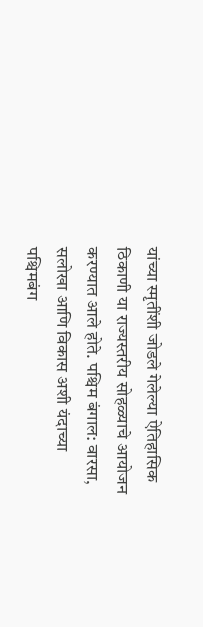यांच्या स्मृतींशी जोडले गेलेल्या ऐतिहासिक ठिकाणी या राज्यस्तरीय सोहळ्याचे आयोजन करण्यात आले होते. पश्चिम बंगाल: वारसा, सलोखा आणि विकास अशी यंदाच्या पश्चिमबंग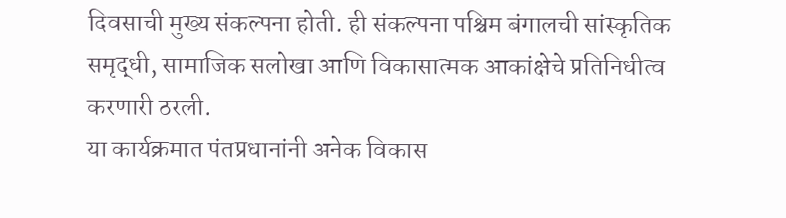दिवसाची मुख्य संकल्पना होती. ही संकल्पना पश्चिम बंगालची सांस्कृतिक समृद्धी, सामाजिक सलोखा आणि विकासात्मक आकांक्षेचे प्रतिनिधीत्व करणारी ठरली.
या कार्यक्रमात पंतप्रधानांनी अनेक विकास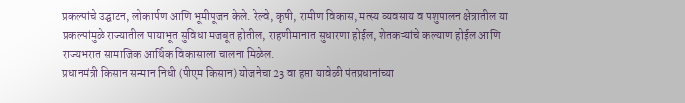प्रकल्पांचे उद्घाटन, लोकार्पण आणि भूमीपूजन केले. रेल्वे, कृषी, रामीण विकास, मत्स्य व्यवसाय व पशुपालन क्षेत्रातील या प्रकल्पांमुळे राज्यातील पायाभूत सुविधा मजबूत होतील, राहणीमानात सुधारणा होईल, शेतकऱ्यांचे कल्याण होईल आणि राज्यभरात सामाजिक आर्थिक विकासाला चालना मिळेल.
प्रधानमंत्री किसान सन्मान निधी (पीएम किसान) योजनेचा 23 वा हप्ता यावेळी पंतप्रधानांच्या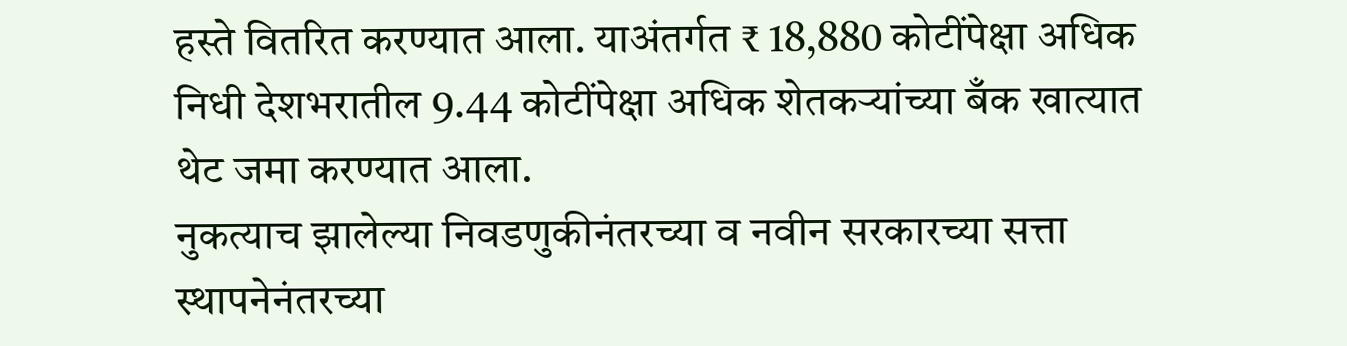हस्ते वितरित करण्यात आला. याअंतर्गत ₹ 18,880 कोटींपेक्षा अधिक निधी देशभरातील 9.44 कोटींपेक्षा अधिक शेतकऱ्यांच्या बँक खात्यात थेट जमा करण्यात आला.
नुकत्याच झालेल्या निवडणुकीनंतरच्या व नवीन सरकारच्या सत्ता स्थापनेनंतरच्या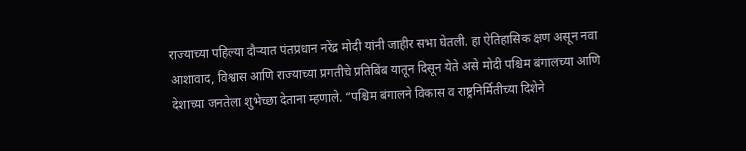राज्याच्या पहिल्या दौऱ्यात पंतप्रधान नरेंद्र मोदी यांनी जाहीर सभा घेतली. हा ऐतिहासिक क्षण असून नवा आशावाद, विश्वास आणि राज्याच्या प्रगतीचे प्रतिबिंब यातून दिसून येते असे मोदी पश्चिम बंगालच्या आणि देशाच्या जनतेला शुभेच्छा देताना म्हणाले. “पश्चिम बंगालने विकास व राष्ट्रनिर्मितीच्या दिशेने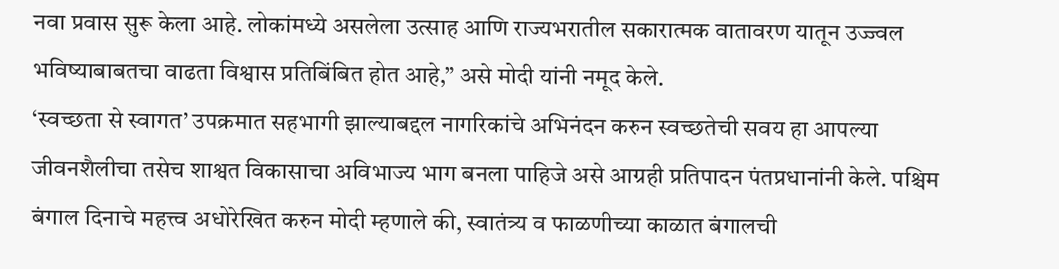नवा प्रवास सुरू केला आहे. लोकांमध्ये असलेला उत्साह आणि राज्यभरातील सकारात्मक वातावरण यातून उज्ज्वल भविष्याबाबतचा वाढता विश्वास प्रतिबिंबित होत आहे,” असे मोदी यांनी नमूद केले.
‘स्वच्छता से स्वागत’ उपक्रमात सहभागी झाल्याबद्दल नागरिकांचे अभिनंदन करुन स्वच्छतेची सवय हा आपल्या जीवनशैलीचा तसेच शाश्वत विकासाचा अविभाज्य भाग बनला पाहिजे असे आग्रही प्रतिपादन पंतप्रधानांनी केले. पश्चिम बंगाल दिनाचे महत्त्व अधोरेखित करुन मोदी म्हणाले की, स्वातंत्र्य व फाळणीच्या काळात बंगालची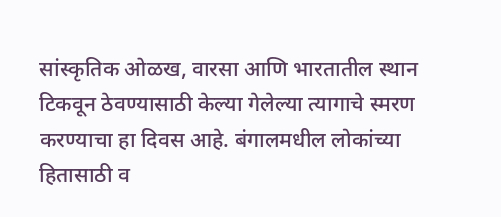सांस्कृतिक ओळख, वारसा आणि भारतातील स्थान टिकवून ठेवण्यासाठी केल्या गेलेल्या त्यागाचे स्मरण करण्याचा हा दिवस आहे. बंगालमधील लोकांच्या हितासाठी व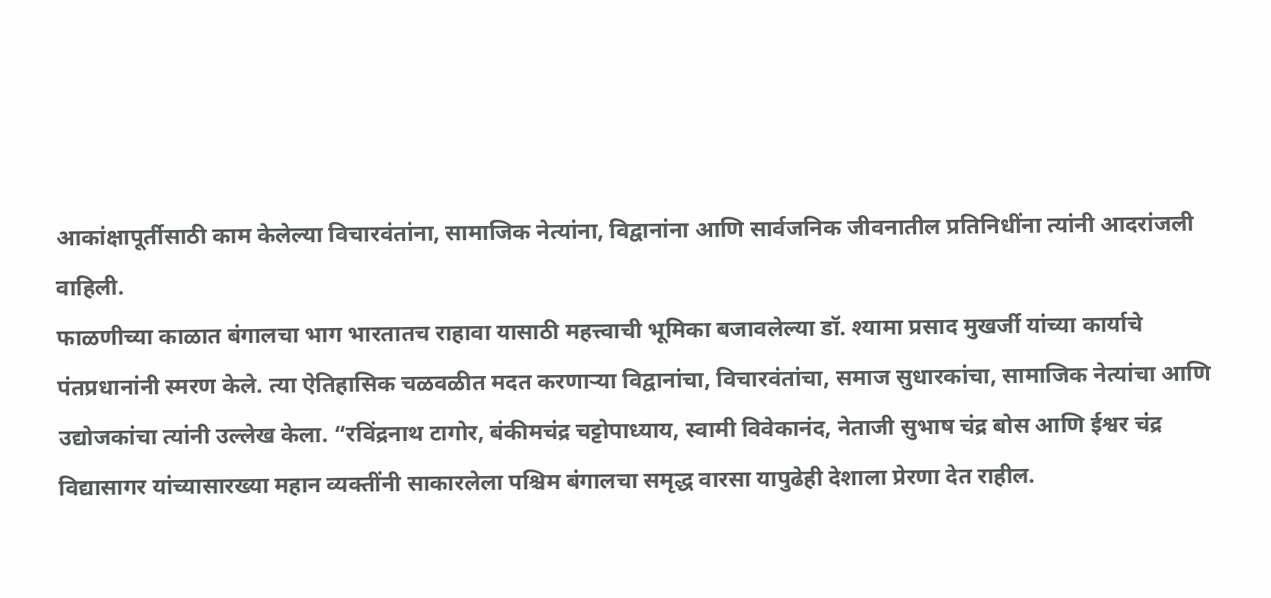आकांक्षापूर्तीसाठी काम केलेल्या विचारवंतांना, सामाजिक नेत्यांना, विद्वानांना आणि सार्वजनिक जीवनातील प्रतिनिधींना त्यांनी आदरांजली वाहिली.
फाळणीच्या काळात बंगालचा भाग भारतातच राहावा यासाठी महत्त्वाची भूमिका बजावलेल्या डॉ. श्यामा प्रसाद मुखर्जी यांच्या कार्याचे पंतप्रधानांनी स्मरण केले. त्या ऐतिहासिक चळवळीत मदत करणाऱ्या विद्वानांचा, विचारवंतांचा, समाज सुधारकांचा, सामाजिक नेत्यांचा आणि उद्योजकांचा त्यांनी उल्लेख केला. “रविंद्रनाथ टागोर, बंकीमचंद्र चट्टोपाध्याय, स्वामी विवेकानंद, नेताजी सुभाष चंद्र बोस आणि ईश्वर चंद्र विद्यासागर यांच्यासारख्या महान व्यक्तींनी साकारलेला पश्चिम बंगालचा समृद्ध वारसा यापुढेही देशाला प्रेरणा देत राहील.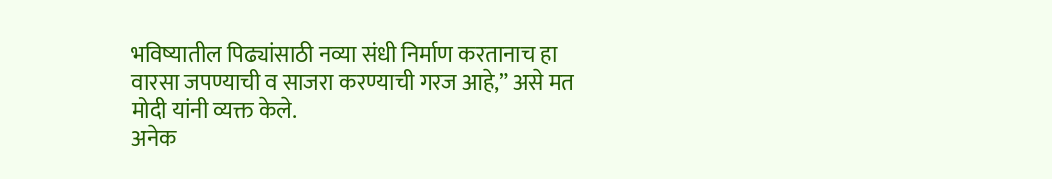भविष्यातील पिढ्यांसाठी नव्या संधी निर्माण करतानाच हा वारसा जपण्याची व साजरा करण्याची गरज आहे,” असे मत मोदी यांनी व्यक्त केले.
अनेक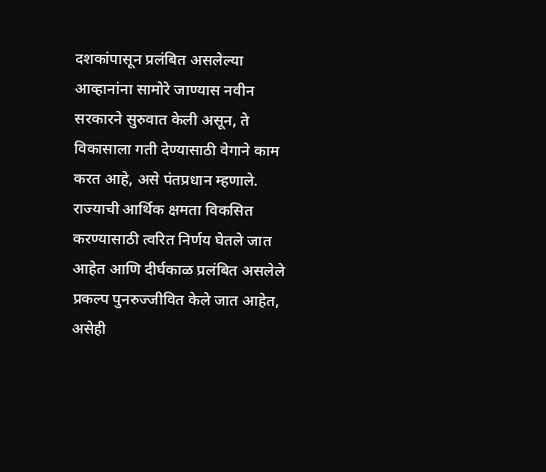दशकांपासून प्रलंबित असलेल्या आव्हानांना सामोरे जाण्यास नवीन सरकारने सुरुवात केली असून, ते विकासाला गती देण्यासाठी वेगाने काम करत आहे, असे पंतप्रधान म्हणाले. राज्याची आर्थिक क्षमता विकसित करण्यासाठी त्वरित निर्णय घेतले जात आहेत आणि दीर्घकाळ प्रलंबित असलेले प्रकल्प पुनरुज्जीवित केले जात आहेत, असेही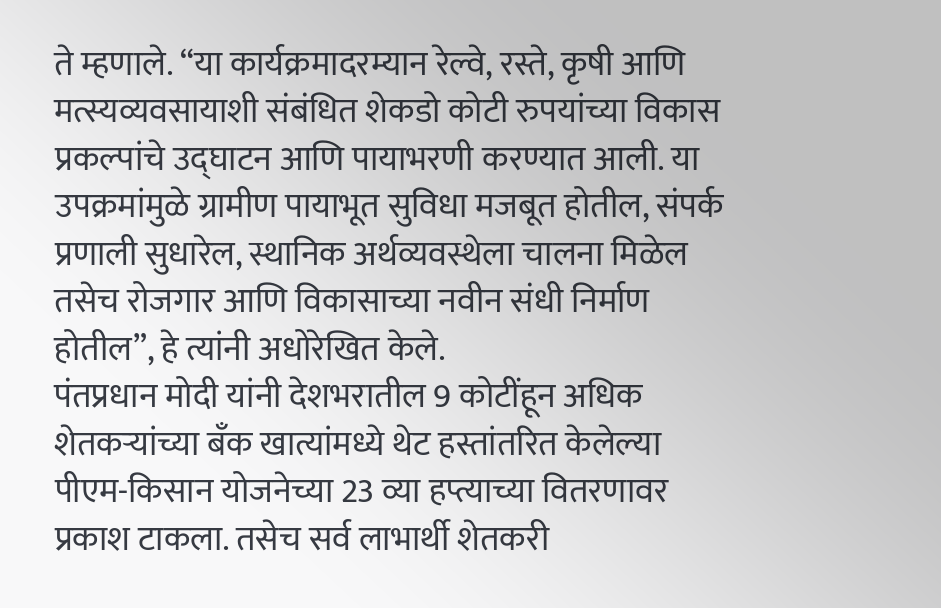ते म्हणाले. “या कार्यक्रमादरम्यान रेल्वे, रस्ते, कृषी आणि मत्स्यव्यवसायाशी संबंधित शेकडो कोटी रुपयांच्या विकास प्रकल्पांचे उद्घाटन आणि पायाभरणी करण्यात आली. या उपक्रमांमुळे ग्रामीण पायाभूत सुविधा मजबूत होतील, संपर्क प्रणाली सुधारेल, स्थानिक अर्थव्यवस्थेला चालना मिळेल तसेच रोजगार आणि विकासाच्या नवीन संधी निर्माण होतील”, हे त्यांनी अधोरेखित केले.
पंतप्रधान मोदी यांनी देशभरातील 9 कोटींहून अधिक शेतकऱ्यांच्या बँक खात्यांमध्ये थेट हस्तांतरित केलेल्या पीएम-किसान योजनेच्या 23 व्या हप्त्याच्या वितरणावर प्रकाश टाकला. तसेच सर्व लाभार्थी शेतकरी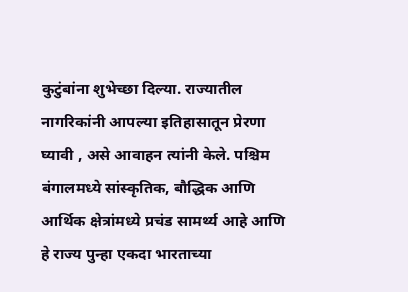कुटुंबांना शुभेच्छा दिल्या. राज्यातील नागरिकांनी आपल्या इतिहासातून प्रेरणा घ्यावी , असे आवाहन त्यांनी केले. पश्चिम बंगालमध्ये सांस्कृतिक, बौद्धिक आणि आर्थिक क्षेत्रांमध्ये प्रचंड सामर्थ्य आहे आणि हे राज्य पुन्हा एकदा भारताच्या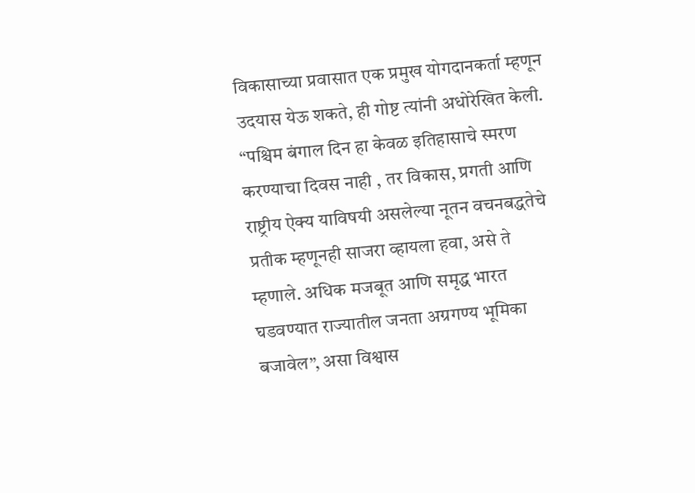विकासाच्या प्रवासात एक प्रमुख योगदानकर्ता म्हणून उदयास येऊ शकते, ही गोष्ट त्यांनी अधोरेखित केली. “पश्चिम बंगाल दिन हा केवळ इतिहासाचे स्मरण करण्याचा दिवस नाही , तर विकास, प्रगती आणि राष्ट्रीय ऐक्य याविषयी असलेल्या नूतन वचनबद्धतेचे प्रतीक म्हणूनही साजरा व्हायला हवा, असे ते म्हणाले. अधिक मजबूत आणि समृद्ध भारत घडवण्यात राज्यातील जनता अग्रगण्य भूमिका बजावेल”, असा विश्वास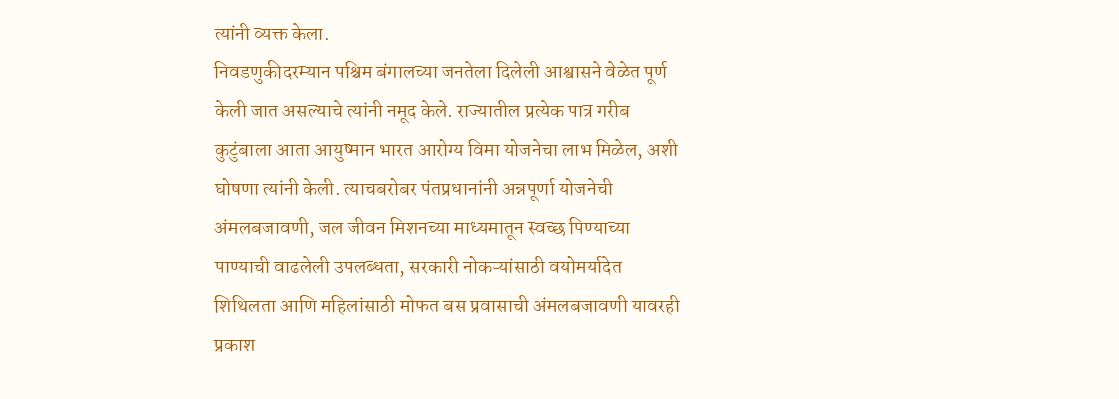त्यांनी व्यक्त केला.
निवडणुकीदरम्यान पश्चिम बंगालच्या जनतेला दिलेली आश्वासने वेळेत पूर्ण केली जात असल्याचे त्यांनी नमूद केले. राज्यातील प्रत्येक पात्र गरीब कुटुंबाला आता आयुष्मान भारत आरोग्य विमा योजनेचा लाभ मिळेल, अशी घोषणा त्यांनी केली. त्याचबरोबर पंतप्रधानांनी अन्नपूर्णा योजनेची अंमलबजावणी, जल जीवन मिशनच्या माध्यमातून स्वच्छ पिण्याच्या पाण्याची वाढलेली उपलब्धता, सरकारी नोकऱ्यांसाठी वयोमर्यादेत शिथिलता आणि महिलांसाठी मोफत बस प्रवासाची अंमलबजावणी यावरही प्रकाश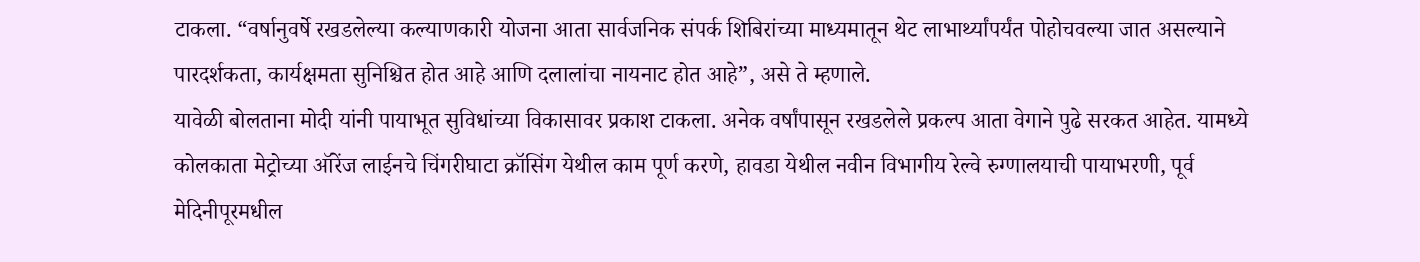टाकला. “वर्षानुवर्षे रखडलेल्या कल्याणकारी योजना आता सार्वजनिक संपर्क शिबिरांच्या माध्यमातून थेट लाभार्थ्यांपर्यंत पोहोचवल्या जात असल्याने पारदर्शकता, कार्यक्षमता सुनिश्चित होत आहे आणि दलालांचा नायनाट होत आहे”, असे ते म्हणाले.
यावेळी बोलताना मोदी यांनी पायाभूत सुविधांच्या विकासावर प्रकाश टाकला. अनेक वर्षांपासून रखडलेले प्रकल्प आता वेगाने पुढे सरकत आहेत. यामध्ये कोलकाता मेट्रोच्या ऑरेंज लाईनचे चिंगरीघाटा क्रॉसिंग येथील काम पूर्ण करणे, हावडा येथील नवीन विभागीय रेल्वे रुग्णालयाची पायाभरणी, पूर्व मेदिनीपूरमधील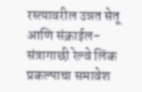रस्त्यावरील उन्नत सेतू आणि संक्राईल-संत्रागाछी रेल्वे लिंक प्रकल्पाचा समावेश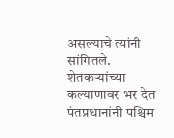असल्याचे त्यांनी सांगितले.
शेतकऱ्यांच्या कल्याणावर भर देत पंतप्रधानांनी पश्चिम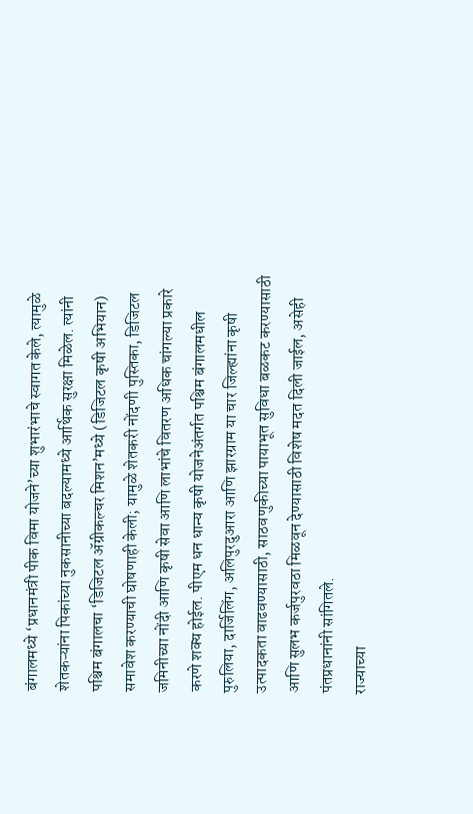बंगालमध्ये ‘प्रधानमंत्री पीक विमा योजने’च्या शुभारंभाचे स्वागत केले, त्यामुळे शेतकऱ्यांना पिकांच्या नुकसानीच्या बदल्यामध्ये आर्थिक सुरक्षा मिळेल. त्यांनी पश्चिम बंगालचा ‘डिजिटल ॲग्रीकल्चर मिशन’मध्ये (डिजिटल कृषी अभियान) समावेश करण्याची घोषणाही केली; यामुळे शेतकरी नोंदणी पुस्तिका, डिजिटल जमिनीच्या नोंदी आणि कृषी सेवा आणि लाभांचे वितरण अधिक चांगल्या प्रकारे करणे शक्य होईल. पीएम धन धान्य कृषी योजनेअंतर्गत पश्चिम बंगालमधील पुरुलिया, दार्जिलिंग, अलिपुरदुआरा आणि झारग्राम या चार जिल्ह्यांना कृषी उत्पादकता वाढवण्यासाठी, साठवणुकीच्या पायाभूत सुविधा बळकट करण्यासाठी आणि सुलभ कर्जपुरवठा मिळवून देण्यासाठी विशेष मदत दिली जाईल, असेही पंतप्रधानांनी सांगितले.
राज्याच्या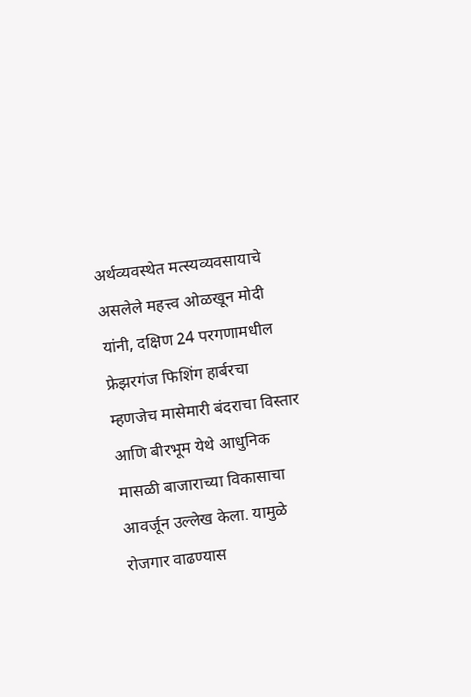अर्थव्यवस्थेत मत्स्यव्यवसायाचे असलेले महत्त्व ओळखून मोदी यांनी, दक्षिण 24 परगणामधील फ्रेझरगंज फिशिंग हार्बरचा म्हणजेच मासेमारी बंदराचा विस्तार आणि बीरभूम येथे आधुनिक मासळी बाजाराच्या विकासाचा आवर्जून उल्लेख केला. यामुळे रोजगार वाढण्यास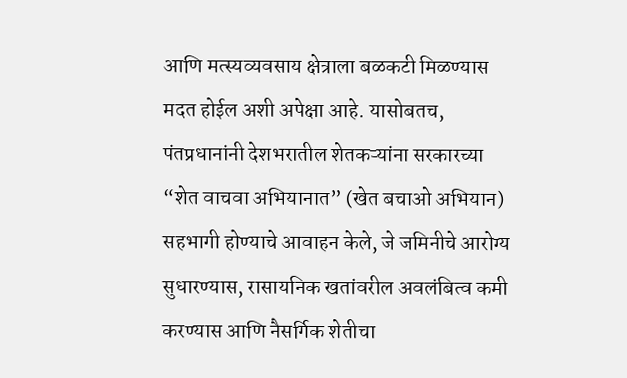आणि मत्स्यव्यवसाय क्षेत्राला बळकटी मिळण्यास मदत होईल अशी अपेक्षा आहे. यासोबतच, पंतप्रधानांनी देशभरातील शेतकऱ्यांना सरकारच्या “शेत वाचवा अभियानात” (खेत बचाओ अभियान) सहभागी होण्याचे आवाहन केले, जे जमिनीचे आरोग्य सुधारण्यास, रासायनिक खतांवरील अवलंबित्व कमी करण्यास आणि नैसर्गिक शेतीचा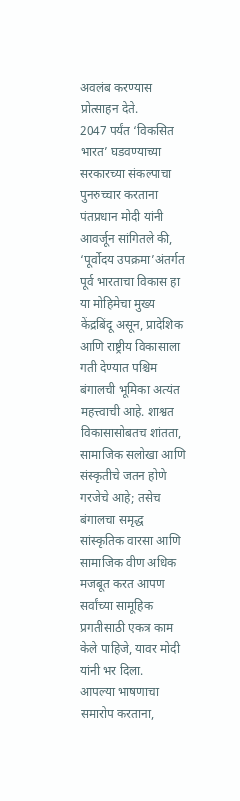अवलंब करण्यास प्रोत्साहन देते.
2047 पर्यंत ‘विकसित भारत’ घडवण्याच्या सरकारच्या संकल्पाचा पुनरुच्चार करताना पंतप्रधान मोदी यांनी आवर्जून सांगितले की, ‘पूर्वोदय उपक्रमा’अंतर्गत पूर्व भारताचा विकास हा या मोहिमेचा मुख्य केंद्रबिंदू असून, प्रादेशिक आणि राष्ट्रीय विकासाला गती देण्यात पश्चिम बंगालची भूमिका अत्यंत महत्त्वाची आहे. शाश्वत विकासासोबतच शांतता, सामाजिक सलोखा आणि संस्कृतीचे जतन होणे गरजेचे आहे; तसेच बंगालचा समृद्ध सांस्कृतिक वारसा आणि सामाजिक वीण अधिक मजबूत करत आपण सर्वांच्या सामूहिक प्रगतीसाठी एकत्र काम केले पाहिजे, यावर मोदी यांनी भर दिला.
आपल्या भाषणाचा समारोप करताना,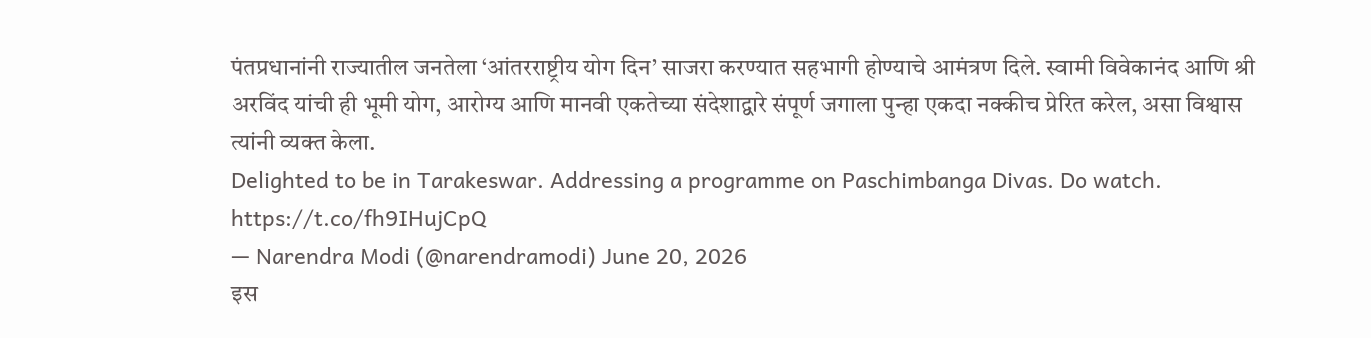पंतप्रधानांनी राज्यातील जनतेला ‘आंतरराष्ट्रीय योग दिन’ साजरा करण्यात सहभागी होण्याचे आमंत्रण दिले. स्वामी विवेकानंद आणि श्री अरविंद यांची ही भूमी योग, आरोग्य आणि मानवी एकतेच्या संदेशाद्वारे संपूर्ण जगाला पुन्हा एकदा नक्कीच प्रेरित करेल, असा विश्वास त्यांनी व्यक्त केला.
Delighted to be in Tarakeswar. Addressing a programme on Paschimbanga Divas. Do watch. https://t.co/fh9IHujCpQ
— Narendra Modi (@narendramodi) June 20, 2026
इस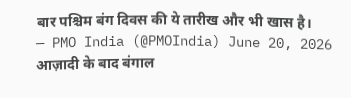बार पश्चिम बंग दिवस की ये तारीख और भी खास है।
— PMO India (@PMOIndia) June 20, 2026
आज़ादी के बाद बंगाल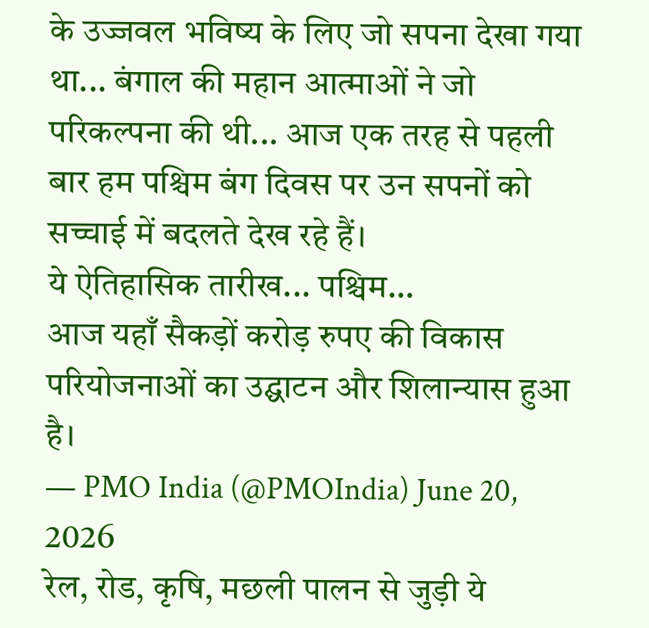के उज्जवल भविष्य के लिए जो सपना देखा गया था... बंगाल की महान आत्माओं ने जो परिकल्पना की थी... आज एक तरह से पहली बार हम पश्चिम बंग दिवस पर उन सपनों को सच्चाई में बदलते देख रहे हैं।
ये ऐतिहासिक तारीख... पश्चिम…
आज यहाँ सैकड़ों करोड़ रुपए की विकास परियोजनाओं का उद्घाटन और शिलान्यास हुआ है।
— PMO India (@PMOIndia) June 20, 2026
रेल, रोड, कृषि, मछली पालन से जुड़ी ये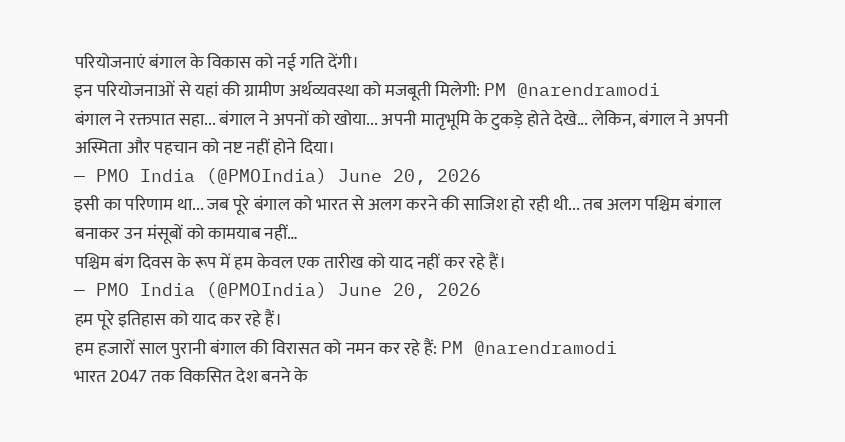परियोजनाएं बंगाल के विकास को नई गति देंगी।
इन परियोजनाओं से यहां की ग्रामीण अर्थव्यवस्था को मजबूती मिलेगी: PM @narendramodi
बंगाल ने रक्तपात सहा... बंगाल ने अपनों को खोया... अपनी मातृभूमि के टुकड़े होते देखे... लेकिन, बंगाल ने अपनी अस्मिता और पहचान को नष्ट नहीं होने दिया।
— PMO India (@PMOIndia) June 20, 2026
इसी का परिणाम था... जब पूरे बंगाल को भारत से अलग करने की साजिश हो रही थी... तब अलग पश्चिम बंगाल बनाकर उन मंसूबों को कामयाब नहीं…
पश्चिम बंग दिवस के रूप में हम केवल एक तारीख को याद नहीं कर रहे हैं।
— PMO India (@PMOIndia) June 20, 2026
हम पूरे इतिहास को याद कर रहे हैं।
हम हजारों साल पुरानी बंगाल की विरासत को नमन कर रहे हैं: PM @narendramodi
भारत 2047 तक विकसित देश बनने के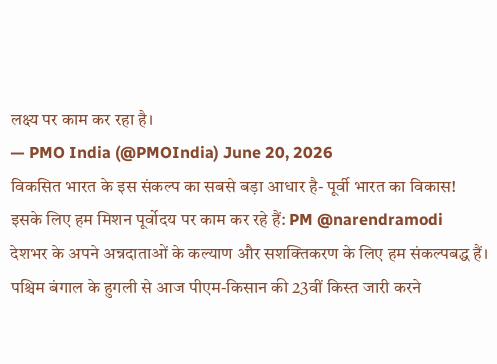लक्ष्य पर काम कर रहा है।
— PMO India (@PMOIndia) June 20, 2026
विकसित भारत के इस संकल्प का सबसे बड़ा आधार है- पूर्वी भारत का विकास!
इसके लिए हम मिशन पूर्वोदय पर काम कर रहे हैं: PM @narendramodi
देशभर के अपने अन्नदाताओं के कल्याण और सशक्तिकरण के लिए हम संकल्पबद्ध हैं। पश्चिम बंगाल के हुगली से आज पीएम-किसान की 23वीं किस्त जारी करने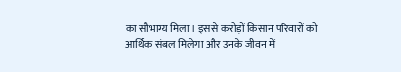का सौभाग्य मिला। इससे करोड़ों किसान परिवारों को आर्थिक संबल मिलेगा और उनके जीवन में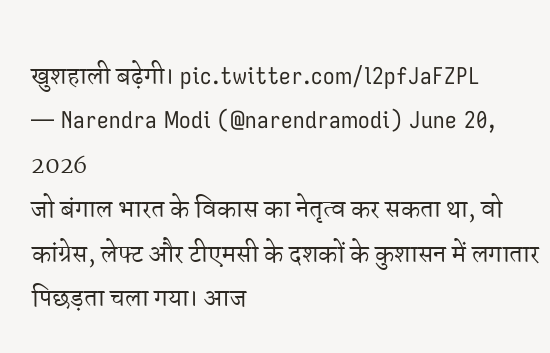खुशहाली बढ़ेगी। pic.twitter.com/l2pfJaFZPL
— Narendra Modi (@narendramodi) June 20, 2026
जो बंगाल भारत के विकास का नेतृत्व कर सकता था, वो कांग्रेस, लेफ्ट और टीएमसी के दशकों के कुशासन में लगातार पिछड़ता चला गया। आज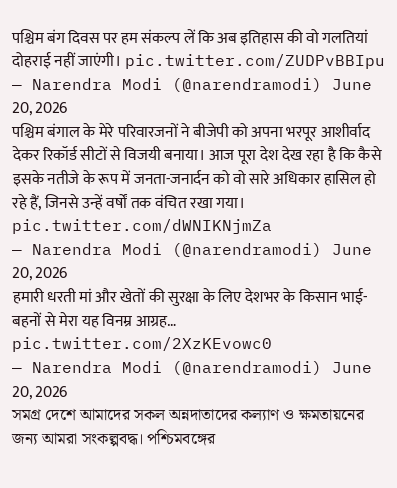पश्चिम बंग दिवस पर हम संकल्प लें कि अब इतिहास की वो गलतियां दोहराई नहीं जाएंगी। pic.twitter.com/ZUDPvBBIpu
— Narendra Modi (@narendramodi) June 20, 2026
पश्चिम बंगाल के मेरे परिवारजनों ने बीजेपी को अपना भरपूर आशीर्वाद देकर रिकॉर्ड सीटों से विजयी बनाया। आज पूरा देश देख रहा है कि कैसे इसके नतीजे के रूप में जनता-जनार्दन को वो सारे अधिकार हासिल हो रहे हैं, जिनसे उन्हें वर्षों तक वंचित रखा गया। pic.twitter.com/dWNIKNjmZa
— Narendra Modi (@narendramodi) June 20, 2026
हमारी धरती मां और खेतों की सुरक्षा के लिए देशभर के किसान भाई-बहनों से मेरा यह विनम्र आग्रह… pic.twitter.com/2XzKEvowc0
— Narendra Modi (@narendramodi) June 20, 2026
সমগ্র দেশে আমাদের সকল অন্নদাতাদের কল্যাণ ও ক্ষমতায়নের জন্য আমরা সংকল্পবদ্ধ। পশ্চিমবঙ্গের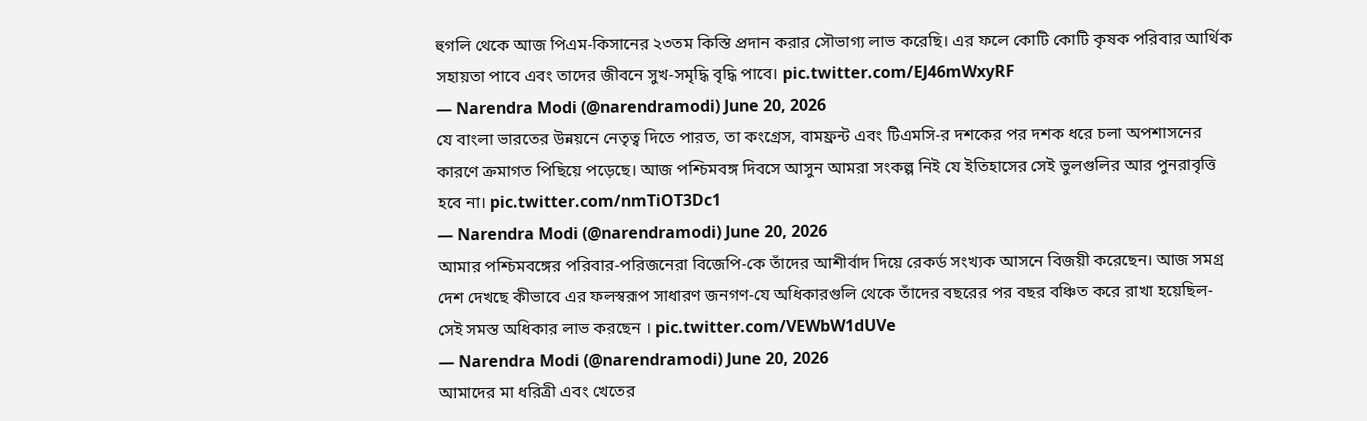হুগলি থেকে আজ পিএম-কিসানের ২৩তম কিস্তি প্রদান করার সৌভাগ্য লাভ করেছি। এর ফলে কোটি কোটি কৃষক পরিবার আর্থিক সহায়তা পাবে এবং তাদের জীবনে সুখ-সমৃদ্ধি বৃদ্ধি পাবে। pic.twitter.com/EJ46mWxyRF
— Narendra Modi (@narendramodi) June 20, 2026
যে বাংলা ভারতের উন্নয়নে নেতৃত্ব দিতে পারত, তা কংগ্রেস, বামফ্রন্ট এবং টিএমসি-র দশকের পর দশক ধরে চলা অপশাসনের কারণে ক্রমাগত পিছিয়ে পড়েছে। আজ পশ্চিমবঙ্গ দিবসে আসুন আমরা সংকল্প নিই যে ইতিহাসের সেই ভুলগুলির আর পুনরাবৃত্তি হবে না। pic.twitter.com/nmTiOT3Dc1
— Narendra Modi (@narendramodi) June 20, 2026
আমার পশ্চিমবঙ্গের পরিবার-পরিজনেরা বিজেপি-কে তাঁদের আশীর্বাদ দিয়ে রেকর্ড সংখ্যক আসনে বিজয়ী করেছেন। আজ সমগ্র দেশ দেখছে কীভাবে এর ফলস্বরূপ সাধারণ জনগণ-যে অধিকারগুলি থেকে তাঁদের বছরের পর বছর বঞ্চিত করে রাখা হয়েছিল-সেই সমস্ত অধিকার লাভ করছেন । pic.twitter.com/VEWbW1dUVe
— Narendra Modi (@narendramodi) June 20, 2026
আমাদের মা ধরিত্রী এবং খেতের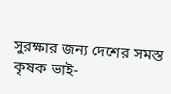সুরক্ষার জন্য দেশের সমস্ত কৃষক ভাই-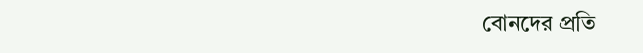বোনদের প্রতি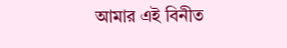আমার এই বিনীত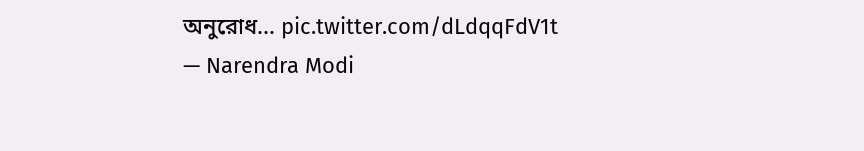অনুরোধ... pic.twitter.com/dLdqqFdV1t
— Narendra Modi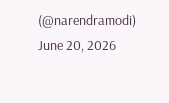(@narendramodi) June 20, 2026